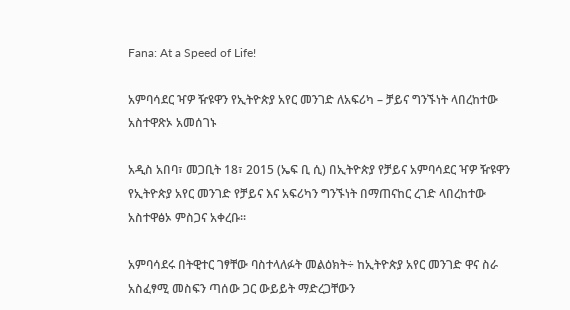Fana: At a Speed of Life!

አምባሳደር ዣዎ ዥዩዋን የኢትዮጵያ አየር መንገድ ለአፍሪካ – ቻይና ግንኙነት ላበረከተው አስተዋጽኦ አመሰገኑ

አዲስ አበባ፣ መጋቢት 18፣ 2015 (ኤፍ ቢ ሲ) በኢትዮጵያ የቻይና አምባሳደር ዣዎ ዥዩዋን የኢትዮጵያ አየር መንገድ የቻይና እና አፍሪካን ግንኙነት በማጠናከር ረገድ ላበረከተው አስተዋፅኦ ምስጋና አቀረቡ፡፡

አምባሳደሩ በትዊተር ገፃቸው ባስተላለፉት መልዕክት÷ ከኢትዮጵያ አየር መንገድ ዋና ስራ አስፈፃሚ መስፍን ጣሰው ጋር ውይይት ማድረጋቸውን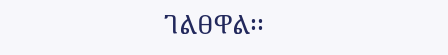ገልፀዋል፡፡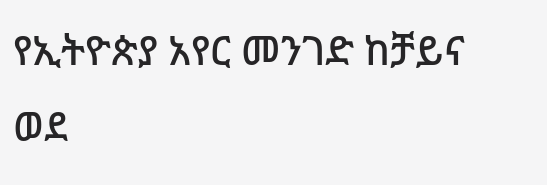የኢትዮጵያ አየር መንገድ ከቻይና ወደ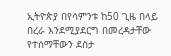ኢትዮጵያ በየሳምንቱ ከ50 ጊዜ በላይ በረራ እንደሚያደርግ በመረዳታቸው የተሰማቸውን ደስታ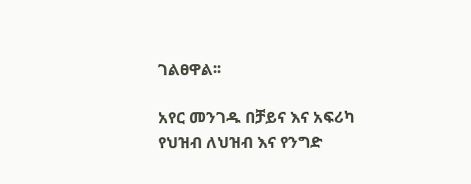ገልፀዋል፡፡

አየር መንገዱ በቻይና እና አፍሪካ የህዝብ ለህዝብ እና የንግድ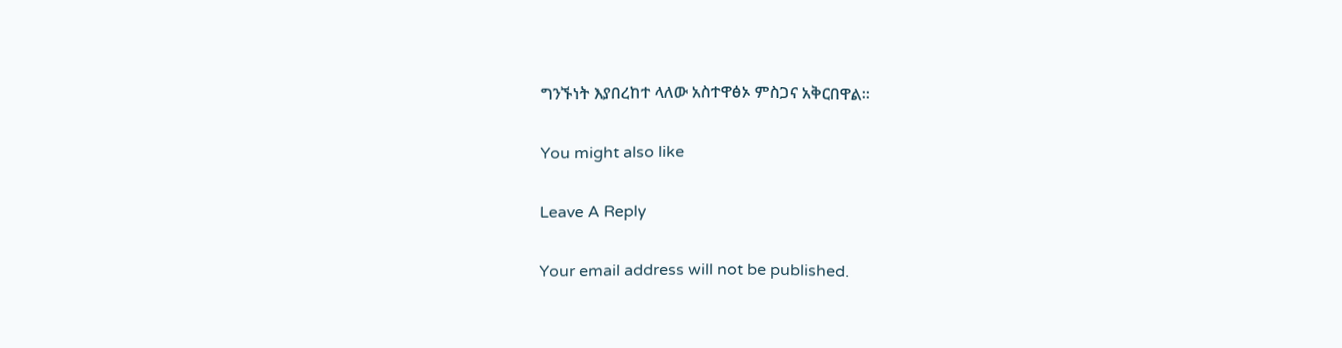ግንኙነት እያበረከተ ላለው አስተዋፅኦ ምስጋና አቅርበዋል፡፡

You might also like

Leave A Reply

Your email address will not be published.